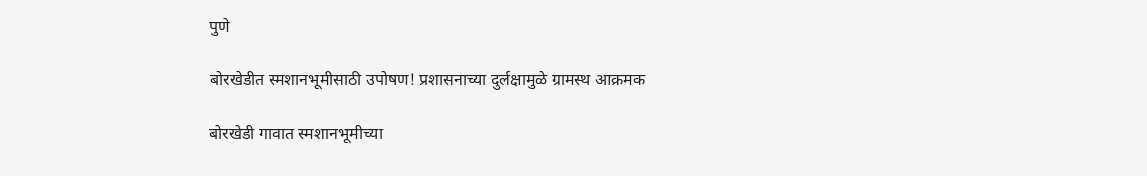पुणे

बोरखेडीत स्मशानभूमीसाठी उपोषण! प्रशासनाच्या दुर्लक्षामुळे ग्रामस्थ आक्रमक

बोरखेडी गावात स्मशानभूमीच्या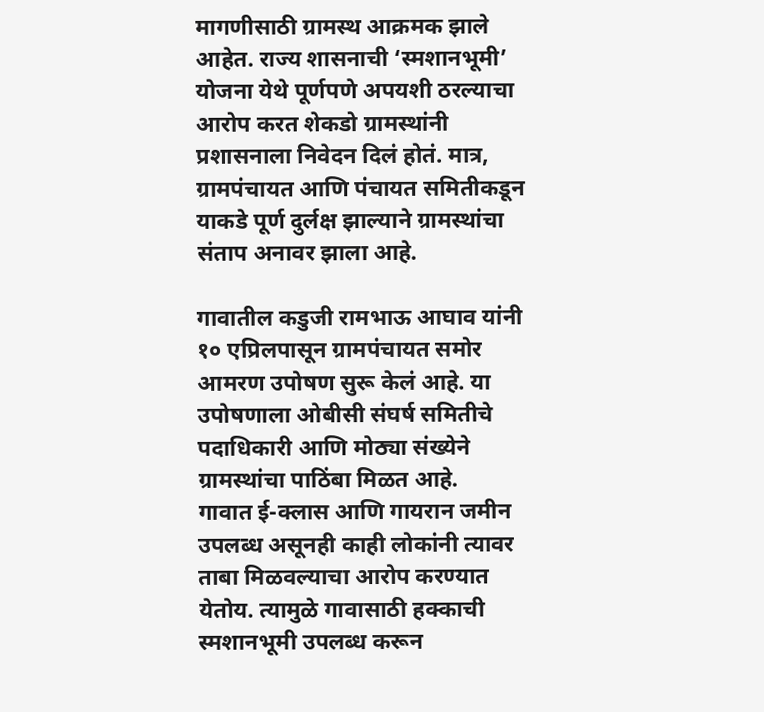मागणीसाठी ग्रामस्थ आक्रमक झाले आहेत. राज्य शासनाची ‘स्मशानभूमी’ योजना येथे पूर्णपणे अपयशी ठरल्याचा आरोप करत शेकडो ग्रामस्थांनी प्रशासनाला निवेदन दिलं होतं. मात्र, ग्रामपंचायत आणि पंचायत समितीकडून याकडे पूर्ण दुर्लक्ष झाल्याने ग्रामस्थांचा संताप अनावर झाला आहे.

गावातील कडुजी रामभाऊ आघाव यांनी १० एप्रिलपासून ग्रामपंचायत समोर आमरण उपोषण सुरू केलं आहे. या उपोषणाला ओबीसी संघर्ष समितीचे पदाधिकारी आणि मोठ्या संख्येने ग्रामस्थांचा पाठिंबा मिळत आहे.
गावात ई-क्लास आणि गायरान जमीन उपलब्ध असूनही काही लोकांनी त्यावर ताबा मिळवल्याचा आरोप करण्यात येतोय. त्यामुळे गावासाठी हक्काची स्मशानभूमी उपलब्ध करून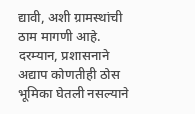द्यावी, अशी ग्रामस्थांची ठाम मागणी आहे.
दरम्यान, प्रशासनाने अद्याप कोणतीही ठोस भूमिका घेतली नसल्याने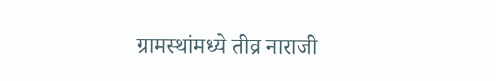ग्रामस्थांमध्ये तीव्र नाराजी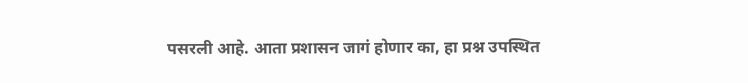पसरली आहे. आता प्रशासन जागं होणार का, हा प्रश्न उपस्थित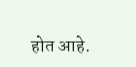होत आहे.